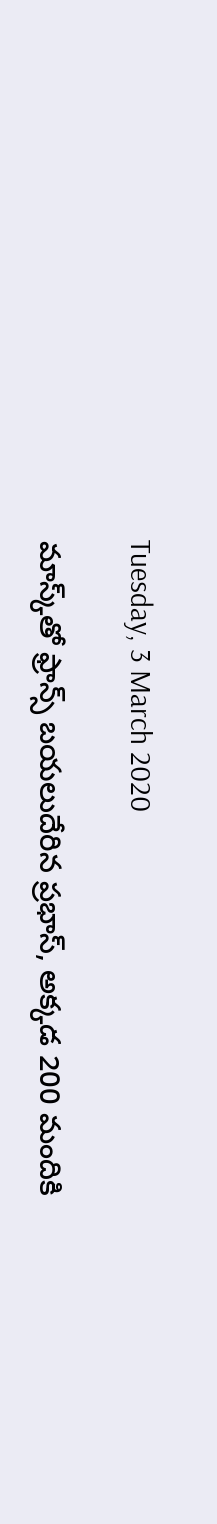Tuesday, 3 March 2020

మాస్క్‌తో ఫ్రాన్స్ బయలుదేరిన ప్రభాస్, అక్కడ 200 మందికి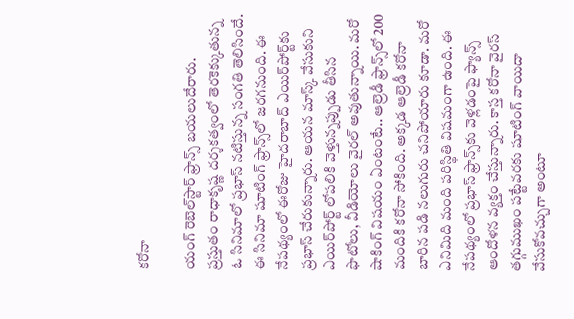కరోనా

యంగ్ రెబెల్‌స్టార్ ఫ్రాన్స్ బయలుదేరారు. ప్రస్తుతం రాధాకృష్ణ దర్శకత్వంలో తెరకెక్కుతున్న ఓ సినిమాలో ప్రభాస్ నటిస్తున్న సంగతి తెలిసిందే. ఈ సినిమా షూటింగ్ ఫ్రాన్స్‌లో జరగనుంది. ఈ నేపథ్యంలో ఈరోజు హైదరాబాద్‌ ఎయిర్‌పోర్ట్‌కు ప్రభాస్ చేరుకున్నారు. ఆయన మాస్క్ వేసుకుని ఎయిర్‌పోర్ట్ లోపలికి వెళ్తున్నప్పుడు తీసిన ఫొటోలు, వీడియోలు వైరల్ అవుతున్నాయి. మరో షాకింగ్ విషయం ఏంటంటే.. ఆల్రెడీ ఫ్రాన్స్‌లో 200 మందికి కరోనా సోకింది. అక్కడ ఆల్రెడీ కరోనా బారిన పడి నలుగురు చనిపోయారు కూడా. మరో ఎనిమిది మంది పరిస్థితి విషమంగా ఉంది. ఈ నేపథ్యంలో ప్రభాస్ ఫ్రాన్స్‌కు వెళ్లడంపై ఫ్యాన్స్ ఆందోళన వ్యక్తం చేస్తున్నారు. కాస్త కరోనా వైరస్ తగ్గుముఖం పట్టేవరకు షూటింగ్ వాయిదా వేసుకోవచ్చుగా అంటూ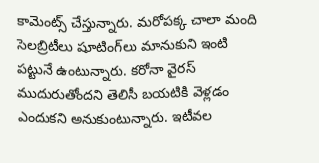కామెంట్స్ చేస్తున్నారు. మరోపక్క చాలా మంది సెలబ్రిటీలు షూటింగ్‌లు మానుకుని ఇంటి పట్టునే ఉంటున్నారు. కరోనా వైరస్ ముదురుతోందని తెలిసీ బయటికి వెళ్లడం ఎందుకని అనుకుంటున్నారు. ఇటీవల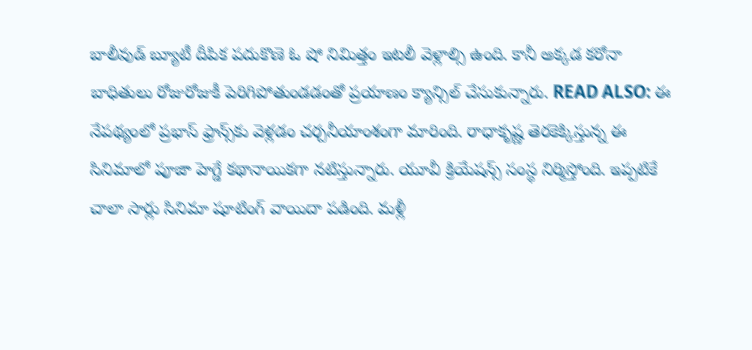బాలీవుడ్ బ్యూటీ దీపిక పదుకొణె ఓ షో నిమిత్తం ఇటలీ వెళ్లాల్సి ఉంది. కానీ అక్కడ కరోనా బాధితులు రోజురోజుకీ పెరిగిపోతుండడంతో ప్రయాణం క్యాన్సిల్ చేసుకున్నారు. READ ALSO: ఈ నేపథ్యంలో ప్రభాస్ ఫ్రాన్స్‌కు వెళ్లడం చర్చనీయాంశంగా మారింది. రాధాకృష్ణ తెరకెక్కిస్తున్న ఈ సినిమాలో పూజా హెగ్డే కథానాయికగా నటిస్తున్నారు. యూవీ క్రియేషన్స్ సంస్థ నిర్మిస్తోంది. ఇప్పటికే చాలా సార్లు సినిమా షూటింగ్ వాయిదా పడింది. మళ్లీ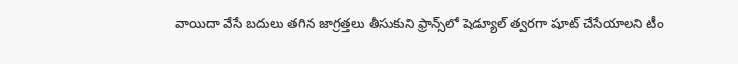వాయిదా వేసే బదులు తగిన జాగ్రత్తలు తీసుకుని ఫ్రాన్స్‌లో షెడ్యూల్ త్వరగా షూట్ చేసేయాలని టీం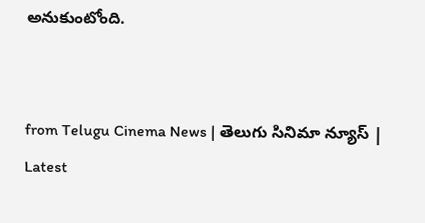అనుకుంటోంది.


from Telugu Cinema News | తెలుగు సినిమా న్యూస్ | Latest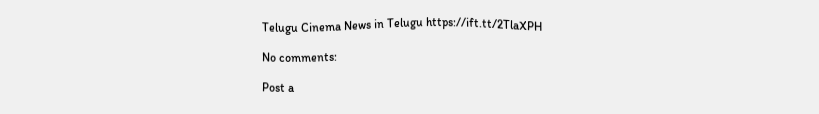Telugu Cinema News in Telugu https://ift.tt/2TlaXPH

No comments:

Post a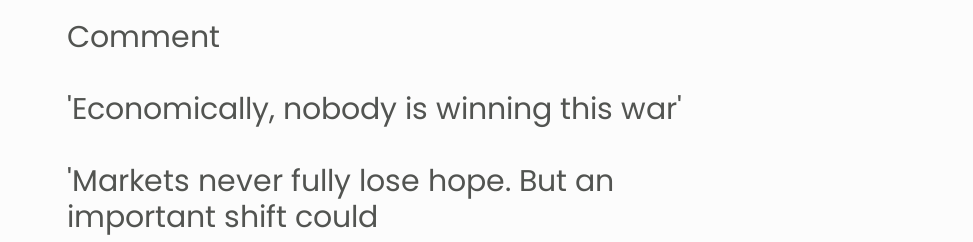Comment

'Economically, nobody is winning this war'

'Markets never fully lose hope. But an important shift could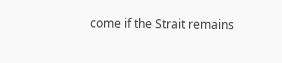come if the Strait remains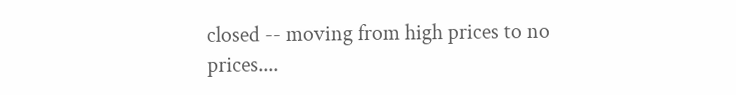closed -- moving from high prices to no prices....